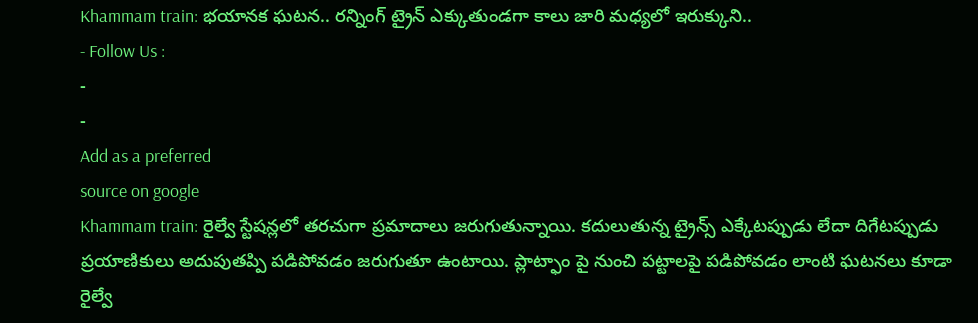Khammam train: భయానక ఘటన.. రన్నింగ్ ట్రైన్ ఎక్కుతుండగా కాలు జారి మధ్యలో ఇరుక్కుని..
- Follow Us :
-
-
Add as a preferred
source on google
Khammam train: రైల్వే స్టేషన్లలో తరచుగా ప్రమాదాలు జరుగుతున్నాయి. కదులుతున్న ట్రైన్స్ ఎక్కేటప్పుడు లేదా దిగేటప్పుడు ప్రయాణికులు అదుపుతప్పి పడిపోవడం జరుగుతూ ఉంటాయి. ప్లాట్ఫాం పై నుంచి పట్టాలపై పడిపోవడం లాంటి ఘటనలు కూడా రైల్వే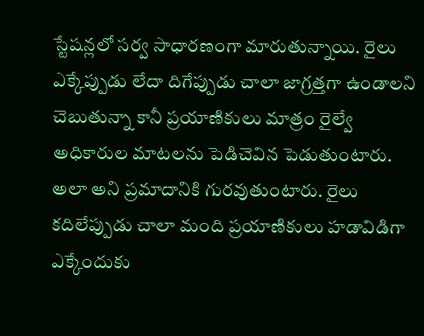స్టేషన్లలో సర్వ సాధారణంగా మారుతున్నాయి. రైలు ఎక్కేప్పుడు లేదా దిగేప్పుడు చాలా జాగ్రత్తగా ఉండాలని చెబుతున్నా కానీ ప్రయాణికులు మాత్రం రైల్వే అధికారుల మాటలను పెడిచెవిన పెడుతుంటారు. అలా అని ప్రమాదానికి గురవుతుంటారు. రైలు కదిలేప్పుడు చాలా మంది ప్రయాణికులు హడావిడిగా ఎక్కేందుకు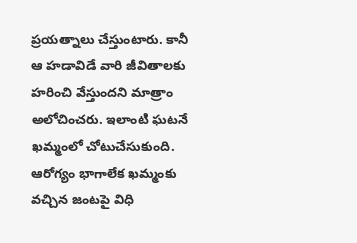ప్రయత్నాలు చేస్తుంటారు. కానీ ఆ హడావిడే వారి జీవితాలకు హరించి వేస్తుందని మాత్రాం అలోచించరు. ఇలాంటి ఘటనే ఖమ్మంలో చోటుచేసుకుంది. ఆరోగ్యం భాగాలేక ఖమ్మంకు వచ్చిన జంటపై విధి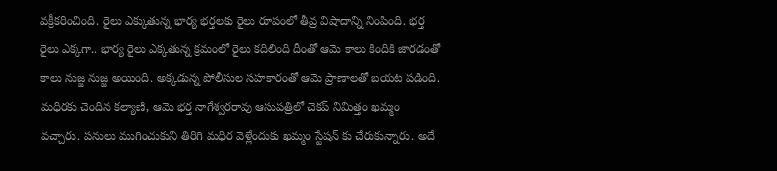వక్రీకరించింది. రైలు ఎక్కుతున్న భార్య భర్తలకు రైలు రూపంలో తీవ్ర విషాదాన్ని నింపింది. భర్త రైలు ఎక్కగా.. భార్య రైలు ఎక్కతున్న క్రమంలో రైలు కదిలింది దీంతో ఆమె కాలు కిందికి జారడంతో కాలు నుజ్జ నుజ్జ అయింది. అక్కడున్న పోలీసుల సహకారంతో ఆమె ప్రాణాలతో బయట పడింది.
మధిరకు చెందిన కల్యాణి, ఆమె భర్త నాగేశ్వరరావు ఆసుపత్రిలో చెకప్ నిమిత్తం ఖమ్మం వచ్చారు. పనులు ముగించుకుని తిరిగి మధిర వెళ్లేందుకు ఖమ్మం స్టేషన్ కు చేరుకున్నారు. అదే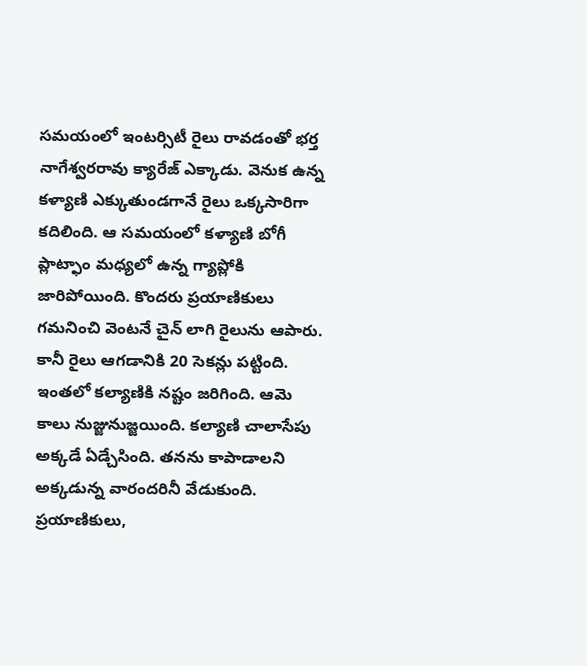సమయంలో ఇంటర్సిటీ రైలు రావడంతో భర్త నాగేశ్వరరావు క్యారేజ్ ఎక్కాడు. వెనుక ఉన్న కళ్యాణి ఎక్కుతుండగానే రైలు ఒక్కసారిగా కదిలింది. ఆ సమయంలో కళ్యాణి బోగీ ప్లాట్ఫాం మధ్యలో ఉన్న గ్యాప్లోకి జారిపోయింది. కొందరు ప్రయాణికులు గమనించి వెంటనే చైన్ లాగి రైలును ఆపారు. కానీ రైలు ఆగడానికి 20 సెకన్లు పట్టింది. ఇంతలో కల్యాణికి నష్టం జరిగింది. ఆమె కాలు నుజ్జునుజ్జయింది. కల్యాణి చాలాసేపు అక్కడే ఏడ్చేసింది. తనను కాపాడాలని అక్కడున్న వారందరినీ వేడుకుంది. ప్రయాణికులు,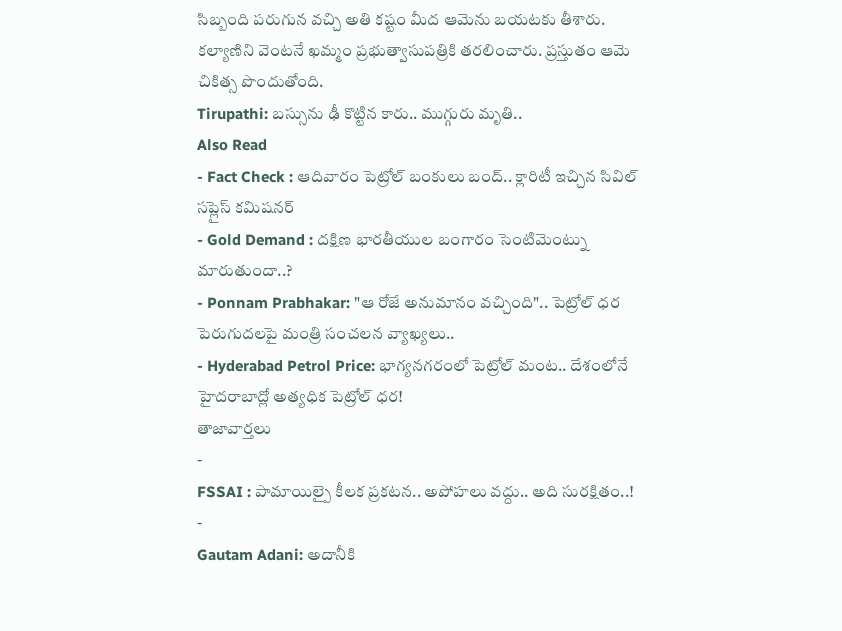సిబ్బంది పరుగున వచ్చి అతి కష్టం మీద ఆమెను బయటకు తీశారు. కల్యాణిని వెంటనే ఖమ్మం ప్రభుత్వాసుపత్రికి తరలించారు. ప్రస్తుతం ఆమె చికిత్స పొందుతోంది.
Tirupathi: బస్సును ఢీ కొట్టిన కారు.. ముగ్గురు మృతి..
Also Read
- Fact Check : ఆదివారం పెట్రోల్ బంకులు బంద్.. క్లారిటీ ఇచ్చిన సివిల్ సప్లైస్ కమిషనర్
- Gold Demand : దక్షిణ భారతీయుల బంగారం సెంటిమెంట్ను మారుతుందా..?
- Ponnam Prabhakar: "ఆ రోజే అనుమానం వచ్చింది".. పెట్రోల్ ధర పెరుగుదలపై మంత్రి సంచలన వ్యాఖ్యలు..
- Hyderabad Petrol Price: భాగ్యనగరంలో పెట్రోల్ మంట.. దేశంలోనే హైదరాబాద్లో అత్యధిక పెట్రోల్ ధర!
తాజావార్తలు
-
FSSAI : పామాయిల్పై కీలక ప్రకటన.. అపోహలు వద్దు.. అది సురక్షితం..!
-
Gautam Adani: అదానీకి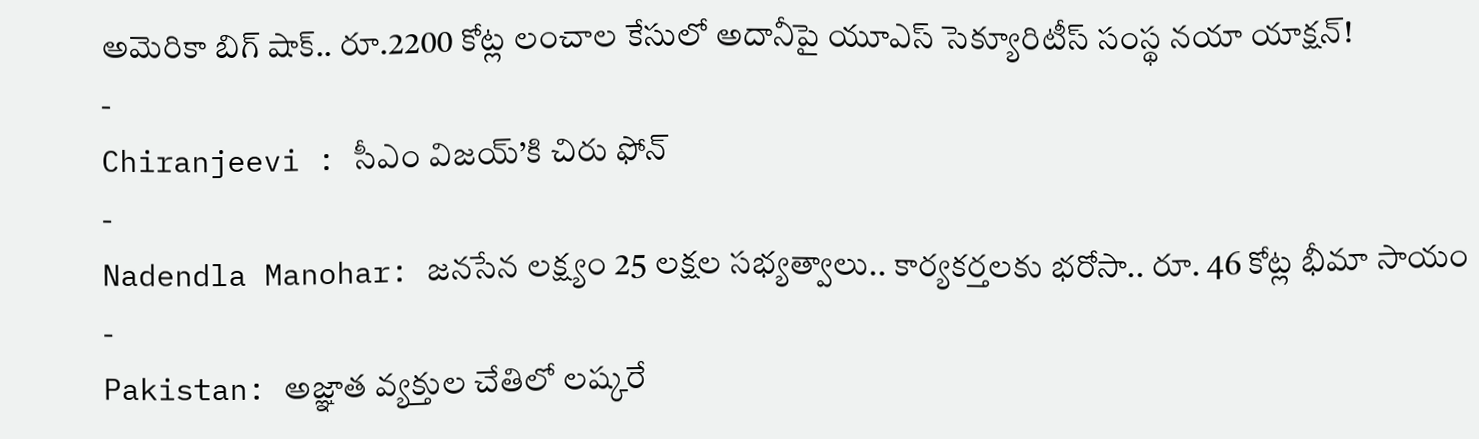అమెరికా బిగ్ షాక్.. రూ.2200 కోట్ల లంచాల కేసులో అదానీపై యూఎస్ సెక్యూరిటీస్ సంస్థ నయా యాక్షన్!
-
Chiranjeevi : సీఎం విజయ్’కి చిరు ఫోన్
-
Nadendla Manohar: జనసేన లక్ష్యం 25 లక్షల సభ్యత్వాలు.. కార్యకర్తలకు భరోసా.. రూ. 46 కోట్ల భీమా సాయం
-
Pakistan: అజ్ఞాత వ్యక్తుల చేతిలో లష్కరే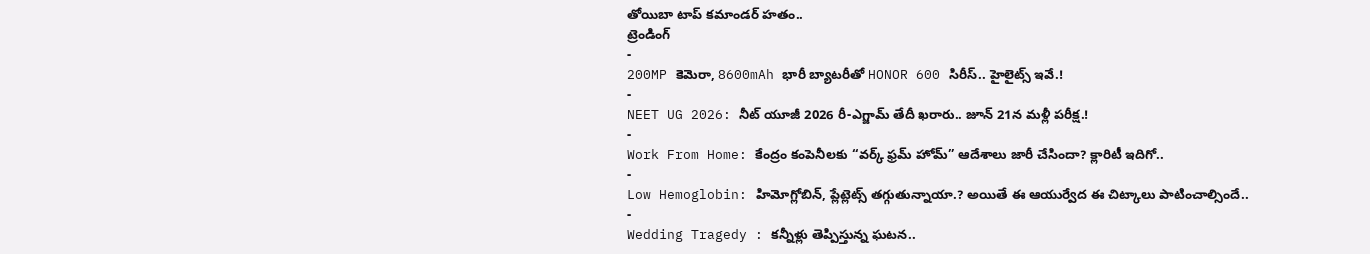తోయిబా టాప్ కమాండర్ హతం..
ట్రెండింగ్
-
200MP కెమెరా, 8600mAh భారీ బ్యాటరీతో HONOR 600 సిరీస్.. హైలైట్స్ ఇవే.!
-
NEET UG 2026: నీట్ యూజీ 2026 రీ-ఎగ్జామ్ తేదీ ఖరారు.. జూన్ 21న మళ్లీ పరీక్ష.!
-
Work From Home: కేంద్రం కంపెనీలకు “వర్క్ ఫ్రమ్ హోమ్” ఆదేశాలు జారీ చేసిందా? క్లారిటీ ఇదిగో..
-
Low Hemoglobin: హిమోగ్లోబిన్, ప్లేట్లెట్స్ తగ్గుతున్నాయా.? అయితే ఈ ఆయుర్వేద ఈ చిట్కాలు పాటించాల్సిందే..
-
Wedding Tragedy : కన్నీళ్లు తెప్పిస్తున్న ఘటన..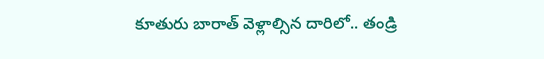కూతురు బారాత్ వెళ్లాల్సిన దారిలో.. తండ్రి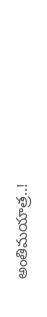అంతిమయాత్ర..!